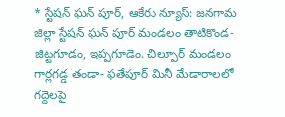* స్టేషన్ ఘన్ పూర్, ఆకేరు న్యూస్: జనగామ జిల్లా స్టేషన్ ఘన్ పూర్ మండలం తాటికొండ- జిట్టగూడం, ఇప్పగూడెం. చిల్పూర్ మండలం గార్లగడ్డ తండా- ఫతేపూర్ మినీ మేడారాలలో గద్దెలపై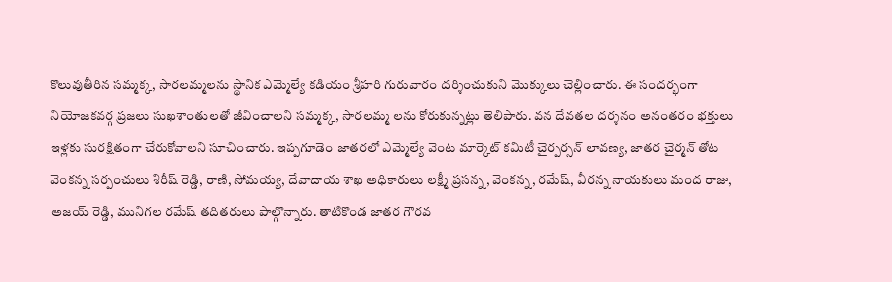కొలువుతీరిన సమ్మక్క, సారలమ్మలను స్థానిక ఎమ్మెల్యే కడియం శ్రీహరి గురువారం దర్శించుకుని మొక్కులు చెల్లించారు. ఈ సందర్భంగా నియోజకవర్గ ప్రజలు సుఖశాంతులతో జీవించాలని సమ్మక్క, సారలమ్మ లను కోరుకున్నట్లు తెలిపారు. వన దేవతల దర్శనం అనంతరం భక్తులు ఇళ్లకు సురక్షితంగా చేరుకోవాలని సూచించారు. ఇప్పగూడెం జాతరలో ఎమ్మెల్యే వెంట మార్కెట్ కమిటీ చైర్పర్సన్ లావణ్య, జాతర చైర్మన్ తోట వెంకన్న సర్పంచులు శిరీష్ రెడ్డి, రాణి, సోమయ్య, దేవాదాయ శాఖ అధికారులు లక్ష్మీ ప్రసన్న, వెంకన్న, రమేష్, వీరన్న నాయకులు మంద రాజు, అజయ్ రెడ్డి, మునిగల రమేష్ తదితరులు పాల్గొన్నారు. తాటికొండ జాతర గౌరవ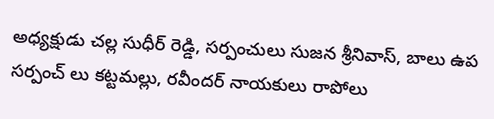అధ్యక్షుడు చల్ల సుధీర్ రెడ్డి, సర్పంచులు సుజన శ్రీనివాస్, బాలు ఉప సర్పంచ్ లు కట్టమల్లు, రవీందర్ నాయకులు రాపోలు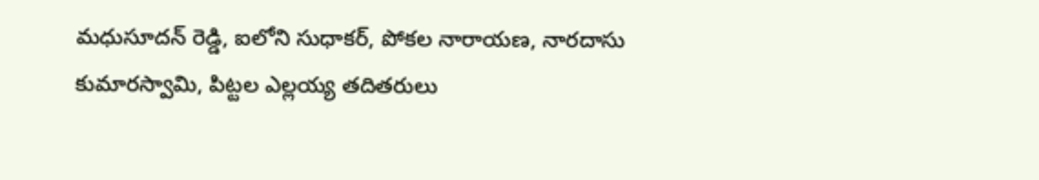మధుసూదన్ రెడ్డి, ఐలోని సుధాకర్, పోకల నారాయణ, నారదాసు కుమారస్వామి, పిట్టల ఎల్లయ్య తదితరులు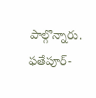పాల్గొన్నారు. ఫతేపూర్-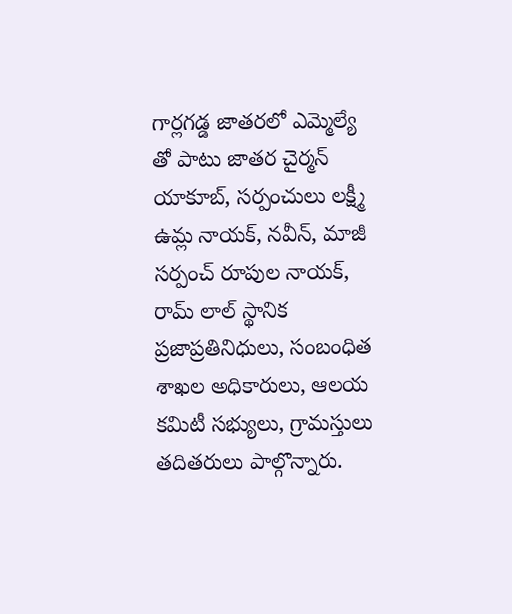గార్లగడ్డ జాతరలో ఎమ్మెల్యే తో పాటు జాతర చైర్మన్ యాకూబ్, సర్పంచులు లక్ష్మీ ఉమ్ల నాయక్, నవీన్, మాజీ సర్పంచ్ రూపుల నాయక్, రామ్ లాల్ స్థానిక ప్రజాప్రతినిధులు, సంబంధిత శాఖల అధికారులు, ఆలయ కమిటీ సభ్యులు, గ్రామస్తులు తదితరులు పాల్గొన్నారు.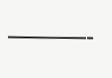———-